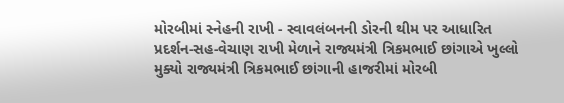મોરબીમાં સ્નેહની રાખી - સ્વાવલંબનની ડોરની થીમ પર આધારિત પ્રદર્શન-સહ-વેચાણ રાખી મેળાને રાજ્યમંત્રી ત્રિકમભાઈ છાંગાએ ખુલ્લો મુક્યો રાજ્યમંત્રી ત્રિકમભાઈ છાંગાની હાજરીમાં મોરબી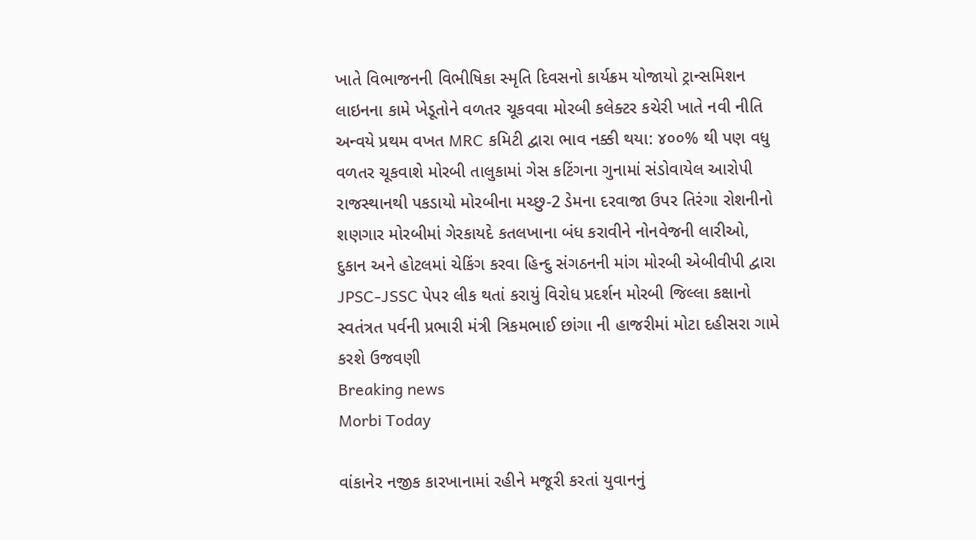ખાતે વિભાજનની વિભીષિકા સ્મૃતિ દિવસનો કાર્યક્રમ યોજાયો ટ્રાન્સમિશન લાઇનના કામે ખેડૂતોને વળતર ચૂકવવા મોરબી કલેક્ટર કચેરી ખાતે નવી નીતિ અન્વયે પ્રથમ વખત MRC કમિટી દ્વારા ભાવ નક્કી થયા: ૪૦૦% થી પણ વધુ વળતર ચૂકવાશે મોરબી તાલુકામાં ગેસ કટિંગના ગુનામાં સંડોવાયેલ આરોપી રાજસ્થાનથી પકડાયો મોરબીના મચ્છુ-2 ડેમના દરવાજા ઉપર તિરંગા રોશનીનો શણગાર મોરબીમાં ગેરકાયદે કતલખાના બંધ કરાવીને નોનવેજની લારીઓ, દુકાન અને હોટલમાં ચેકિંગ કરવા હિન્દુ સંગઠનની માંગ મોરબી એબીવીપી દ્વારા JPSC-JSSC પેપર લીક થતાં કરાયું વિરોધ પ્રદર્શન મોરબી જિલ્લા કક્ષાનો સ્વતંત્રત પર્વની પ્રભારી મંત્રી ત્રિકમભાઈ છાંગા ની હાજરીમાં મોટા દહીસરા ગામે કરશે ઉજવણી
Breaking news
Morbi Today

વાંકાનેર નજીક કારખાનામાં રહીને મજૂરી કરતાં યુવાનનું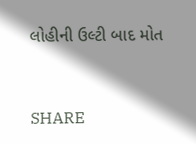લોહીની ઉલ્ટી બાદ મોત


SHARE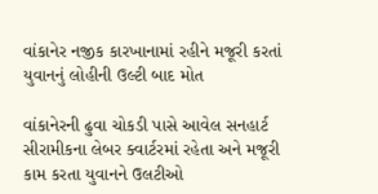વાંકાનેર નજીક કારખાનામાં રહીને મજૂરી કરતાં યુવાનનું લોહીની ઉલ્ટી બાદ મોત

વાંકાનેરની ઢુવા ચોકડી પાસે આવેલ સનહાર્ટ સીરામીકના લેબર ક્વાર્ટરમાં રહેતા અને મજૂરી કામ કરતા યુવાનને ઉલટીઓ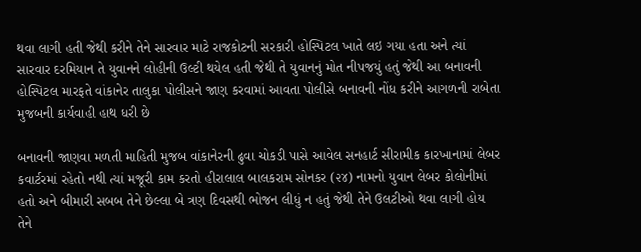થવા લાગી હતી જેથી કરીને તેને સારવાર માટે રાજકોટની સરકારી હોસ્પિટલ ખાતે લઇ ગયા હતા અને ત્યાં સારવાર દરમિયાન તે યુવાનને લોહીની ઉલ્ટી થયેલ હતી જેથી તે યુવાનનું મોત નીપજયું હતું જેથી આ બનાવની હોસ્પિટલ મારફતે વાંકાનેર તાલુકા પોલીસને જાણ કરવામાં આવતા પોલીસે બનાવની નોંધ કરીને આગળની રાબેતા મુજબની કાર્યવાહી હાથ ધરી છે

બનાવની જાણવા મળતી માહિતી મુજબ વાંકાનેરની ઢુવા ચોકડી પાસે આવેલ સનહાર્ટ સીરામીક કારખાનામાં લેબર કવાર્ટરમાં રહેતો નથી ત્યાં મજૂરી કામ કરતો હીરાલાલ બાલકરામ સોનકર (૨૪) નામનો યુવાન લેબર કોલોનીમાં હતો અને બીમારી સબબ તેને છેલ્લા બે ત્રણ દિવસથી ભોજન લીધું ન હતું જેથી તેને ઉલટીઓ થવા લાગી હોય તેને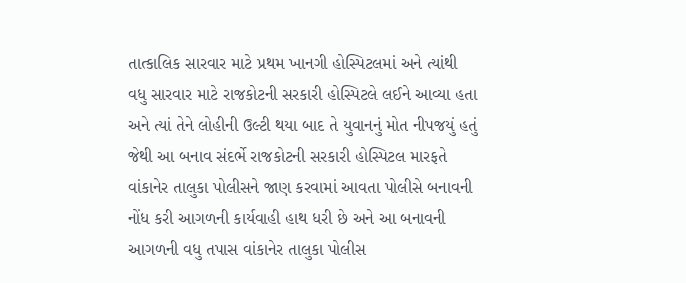તાત્કાલિક સારવાર માટે પ્રથમ ખાનગી હોસ્પિટલમાં અને ત્યાંથી વધુ સારવાર માટે રાજકોટની સરકારી હોસ્પિટલે લઈને આવ્યા હતા અને ત્યાં તેને લોહીની ઉલ્ટી થયા બાદ તે યુવાનનું મોત નીપજયું હતું જેથી આ બનાવ સંદર્ભે રાજકોટની સરકારી હોસ્પિટલ મારફતે વાંકાનેર તાલુકા પોલીસને જાણ કરવામાં આવતા પોલીસે બનાવની નોંધ કરી આગળની કાર્યવાહી હાથ ધરી છે અને આ બનાવની આગળની વધુ તપાસ વાંકાનેર તાલુકા પોલીસ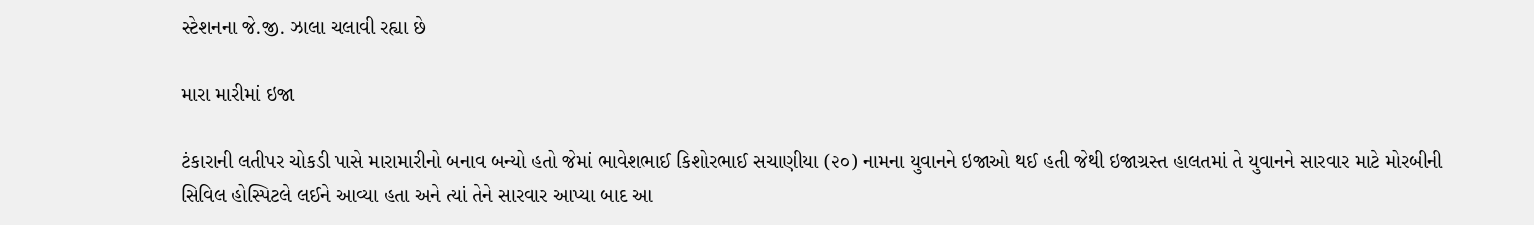સ્ટેશનના જે.જી. ઝાલા ચલાવી રહ્યા છે

મારા મારીમાં ઇજા

ટંકારાની લતીપર ચોકડી પાસે મારામારીનો બનાવ બન્યો હતો જેમાં ભાવેશભાઈ કિશોરભાઈ સચાણીયા (૨૦) નામના યુવાનને ઇજાઓ થઈ હતી જેથી ઇજાગ્રસ્ત હાલતમાં તે યુવાનને સારવાર માટે મોરબીની સિવિલ હોસ્પિટલે લઈને આવ્યા હતા અને ત્યાં તેને સારવાર આપ્યા બાદ આ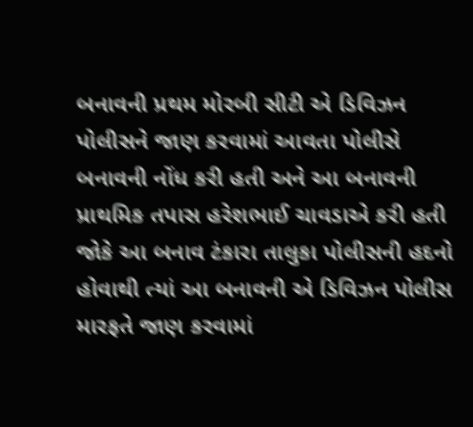બનાવની પ્રથમ મોરબી સીટી એ ડિવિઝન પોલીસને જાણ કરવામાં આવતા પોલીસે બનાવની નોંધ કરી હતી અને આ બનાવની પ્રાથમિક તપાસ હરેશભાઈ ચાવડાએ કરી હતી જોકે આ બનાવ ટંકારા તાલુકા પોલીસની હદનો હોવાથી ત્યાં આ બનાવની એ ડિવિઝન પોલીસ મારફતે જાણ કરવામાં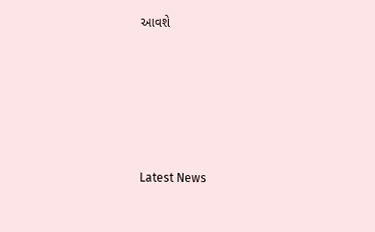આવશે






Latest News